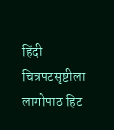हिंदी चित्रपटसृष्टीला लागोपाठ हिट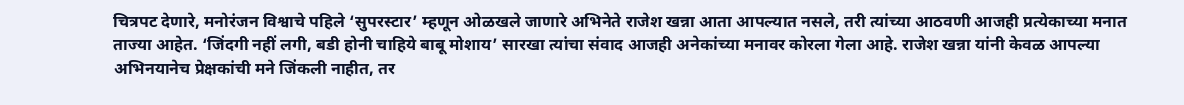चित्रपट देणारे, मनोरंजन विश्वाचे पहिले ‘सुपरस्टार’ म्हणून ओळखले जाणारे अभिनेते राजेश खन्ना आता आपल्यात नसले, तरी त्यांच्या आठवणी आजही प्रत्येकाच्या मनात ताज्या आहेत. ‘जिंदगी नहीं लगी, बडी होनी चाहिये बाबू मोशाय’ सारखा त्यांचा संवाद आजही अनेकांच्या मनावर कोरला गेला आहे. राजेश खन्ना यांनी केवळ आपल्या अभिनयानेच प्रेक्षकांची मने जिंकली नाहीत, तर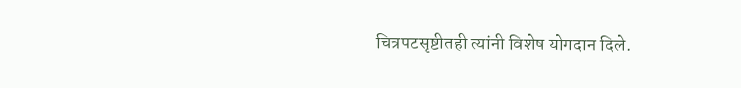चित्रपटसृष्टीतही त्यांनी विशेष योगदान दिले.